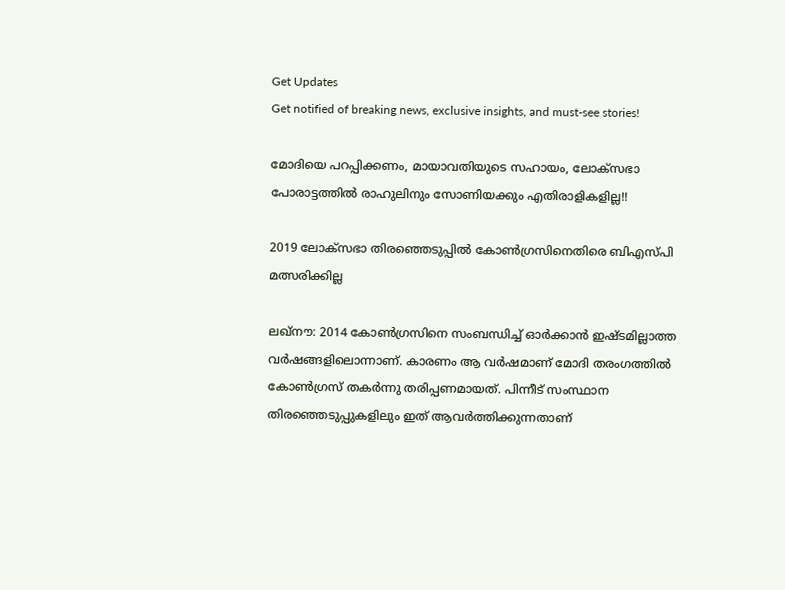Get Updates
Get notified of breaking news, exclusive insights, and must-see stories!

മോദിയെ പറപ്പിക്കണം, മായാവതിയുടെ സഹായം, ലോക്‌സഭാ പോരാട്ടത്തില്‍ രാഹുലിനും സോണിയക്കും എതിരാളികളില്ല!!

2019 ലോക്‌സഭാ തിരഞ്ഞെടുപ്പില്‍ കോണ്‍ഗ്രസിനെതിരെ ബിഎസ്പി മത്സരിക്കില്ല

ലഖ്‌നൗ: 2014 കോണ്‍ഗ്രസിനെ സംബന്ധിച്ച് ഓര്‍ക്കാന്‍ ഇഷ്ടമില്ലാത്ത വര്‍ഷങ്ങളിലൊന്നാണ്. കാരണം ആ വര്‍ഷമാണ് മോദി തരംഗത്തില്‍ കോണ്‍ഗ്രസ് തകര്‍ന്നു തരിപ്പണമായത്. പിന്നീട് സംസ്ഥാന തിരഞ്ഞെടുപ്പുകളിലും ഇത് ആവര്‍ത്തിക്കുന്നതാണ്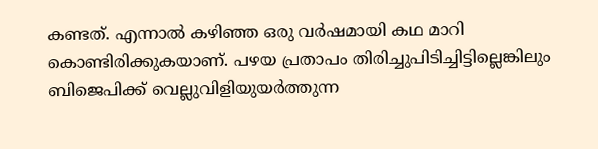കണ്ടത്. എന്നാല്‍ കഴിഞ്ഞ ഒരു വര്‍ഷമായി കഥ മാറി കൊണ്ടിരിക്കുകയാണ്. പഴയ പ്രതാപം തിരിച്ചുപിടിച്ചിട്ടില്ലെങ്കിലും ബിജെപിക്ക് വെല്ലുവിളിയുയര്‍ത്തുന്ന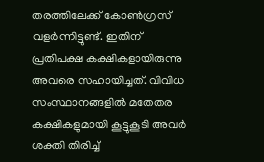തരത്തിലേക്ക് കോണ്‍ഗ്രസ് വളര്‍ന്നിട്ടുണ്ട്. ഇതിന് പ്രതിപക്ഷ കക്ഷികളായിരുന്നു അവരെ സഹായിച്ചത്. വിവിധ സംസ്ഥാനങ്ങളില്‍ മതേതര കക്ഷികളുമായി കൂട്ടുകൂടി അവര്‍ ശക്തി തിരിച്ച്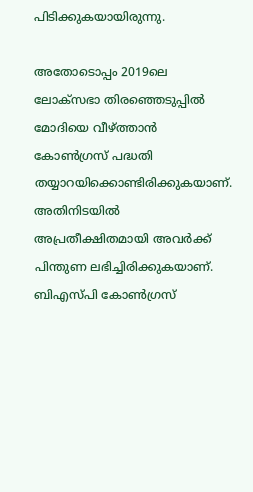പിടിക്കുകയായിരുന്നു.

അതോടൊപ്പം 2019ലെ ലോക്‌സഭാ തിരഞ്ഞെടുപ്പില്‍ മോദിയെ വീഴ്ത്താന്‍ കോണ്‍ഗ്രസ് പദ്ധതി തയ്യാറയിക്കൊണ്ടിരിക്കുകയാണ്. അതിനിടയില്‍ അപ്രതീക്ഷിതമായി അവര്‍ക്ക് പിന്തുണ ലഭിച്ചിരിക്കുകയാണ്. ബിഎസ്പി കോണ്‍ഗ്രസ്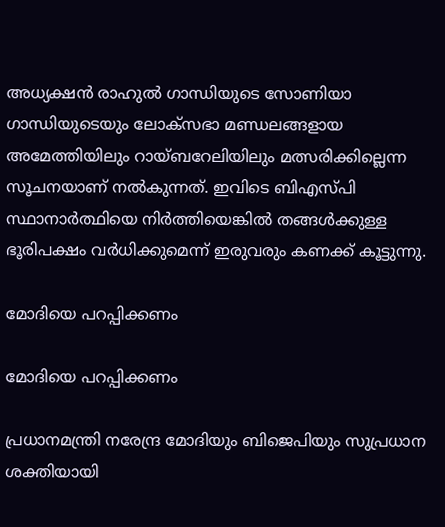അധ്യക്ഷന്‍ രാഹുല്‍ ഗാന്ധിയുടെ സോണിയാ ഗാന്ധിയുടെയും ലോക്‌സഭാ മണ്ഡലങ്ങളായ അമേത്തിയിലും റായ്ബറേലിയിലും മത്സരിക്കില്ലെന്ന സൂചനയാണ് നല്‍കുന്നത്. ഇവിടെ ബിഎസ്പി സ്ഥാനാര്‍ത്ഥിയെ നിര്‍ത്തിയെങ്കില്‍ തങ്ങള്‍ക്കുള്ള ഭൂരിപക്ഷം വര്‍ധിക്കുമെന്ന് ഇരുവരും കണക്ക് കൂട്ടുന്നു.

മോദിയെ പറപ്പിക്കണം

മോദിയെ പറപ്പിക്കണം

പ്രധാനമന്ത്രി നരേന്ദ്ര മോദിയും ബിജെപിയും സുപ്രധാന ശക്തിയായി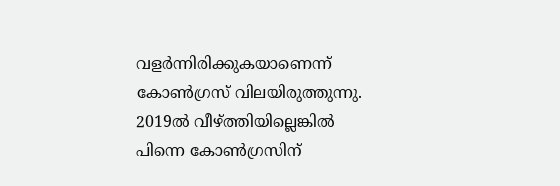വളര്‍ന്നിരിക്കുകയാണെന്ന് കോണ്‍ഗ്രസ് വിലയിരുത്തുന്നു. 2019ല്‍ വീഴ്ത്തിയില്ലെങ്കില്‍ പിന്നെ കോണ്‍ഗ്രസിന്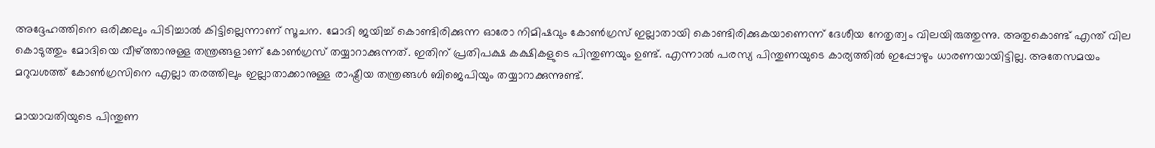അദ്ദേഹത്തിനെ ഒരിക്കലും പിടിച്ചാല്‍ കിട്ടില്ലെന്നാണ് സൂചന. മോദി ജയിച്ച് കൊണ്ടിരിക്കുന്ന ഓരോ നിമിഷവും കോണ്‍ഗ്രസ് ഇല്ലാതായി കൊണ്ടിരിക്കുകയാണെന്ന് ദേശീയ നേതൃത്വം വിലയിരുത്തുന്നു. അതുകൊണ്ട് എന്ത് വില കൊടുത്തും മോദിയെ വീഴ്ത്താനുള്ള തന്ത്രങ്ങളാണ് കോണ്‍ഗ്രസ് തയ്യാറാക്കുന്നത്. ഇതിന് പ്രതിപക്ഷ കക്ഷികളുടെ പിന്തുണയും ഉണ്ട്. എന്നാല്‍ പരസ്യ പിന്തുണയുടെ കാര്യത്തില്‍ ഇപ്പോഴും ധാരണയായിട്ടില്ല. അതേസമയം മറുവശത്ത് കോണ്‍ഗ്രസിനെ എല്ലാ തരത്തിലും ഇല്ലാതാക്കാനുള്ള രാഷ്ട്രീയ തന്ത്രങ്ങള്‍ ബിജെപിയും തയ്യാറാക്കുന്നുണ്ട്.

മായാവതിയുടെ പിന്തുണ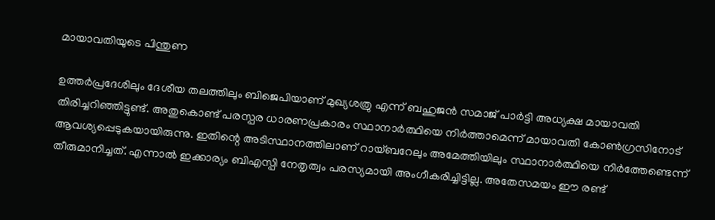മായാവതിയുടെ പിന്തുണ

ഉത്തര്‍പ്രദേശിലും ദേശീയ തലത്തിലും ബിജെപിയാണ് മുഖ്യശത്രു എന്ന് ബഹുജന്‍ സമാജ് പാര്‍ട്ടി അധ്യക്ഷ മായാവതി തിരിച്ചറിഞ്ഞിട്ടുണ്ട്. അതുകൊണ്ട് പരസ്പര ധാരണപ്രകാരം സ്ഥാനാര്‍ത്ഥിയെ നിര്‍ത്താമെന്ന് മായാവതി കോണ്‍ഗ്രസിനോട് ആവശ്യപ്പെടുകയായിരുന്നു. ഇതിന്റെ അടിസ്ഥാനത്തിലാണ് റായ്ബറേലും അമേത്തിയിലും സ്ഥാനാര്‍ത്ഥിയെ നിര്‍ത്തേണ്ടെന്ന് തീരുമാനിച്ചത്. എന്നാല്‍ ഇക്കാര്യം ബിഎസ്പി നേതൃത്വം പരസ്യമായി അംഗീകരിച്ചിട്ടില്ല. അതേസമയം ഈ രണ്ട്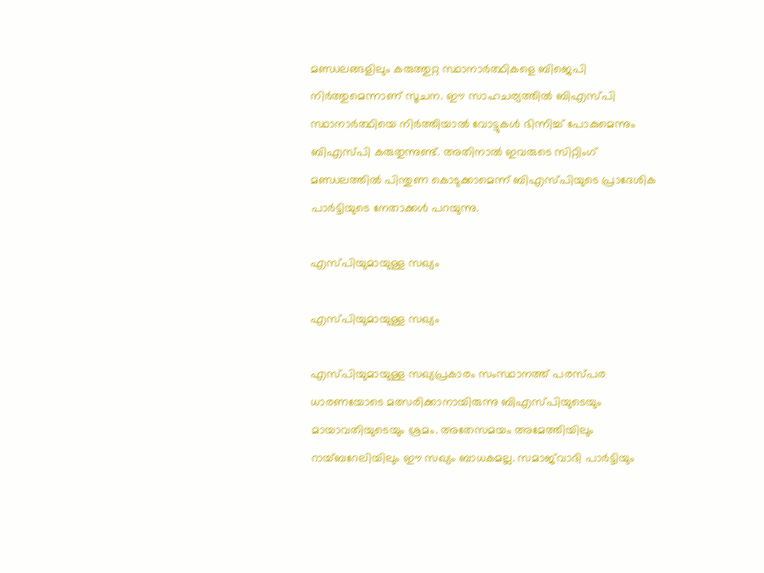മണ്ഡലങ്ങളിലും കരുത്തുറ്റ സ്ഥാനാര്‍ത്ഥികളെ ബിജെപി നിര്‍ത്തുമെന്നാണ് സൂചന. ഈ സാഹചര്യത്തില്‍ ബിഎസ്പി സ്ഥാനാര്‍ത്ഥിയെ നിര്‍ത്തിയാല്‍ വോട്ടുകള്‍ ഭിന്നിച്ച് പോകുമെന്നും ബിഎസ്പി കരുതുന്നുണ്ട്. അതിനാല്‍ ഇവരുടെ സിറ്റിംഗ് മണ്ഡലത്തില്‍ പിന്തുണ കൊടുക്കാമെന്ന് ബിഎസ്പിയുടെ പ്രാദേശിക പാര്‍ട്ടിയുടെ നേതാക്കള്‍ പറയുന്നു.

എസ്പിയുമായുള്ള സഖ്യം

എസ്പിയുമായുള്ള സഖ്യം

എസ്പിയുമായുള്ള സഖ്യപ്രകാരം സംസ്ഥാനത്ത് പരസ്പര ധാരണയോടെ മത്സരിക്കാനായിരുന്നു ബിഎസ്പിയുടെയും മായാവതിയുടെയും ശ്രമം. അതേസമയം അമേത്തിയിലും റായ്ബറേലിയിലും ഈ സഖ്യം ബാധകമല്ല. സമാജ്‌വാദി പാര്‍ട്ടിയും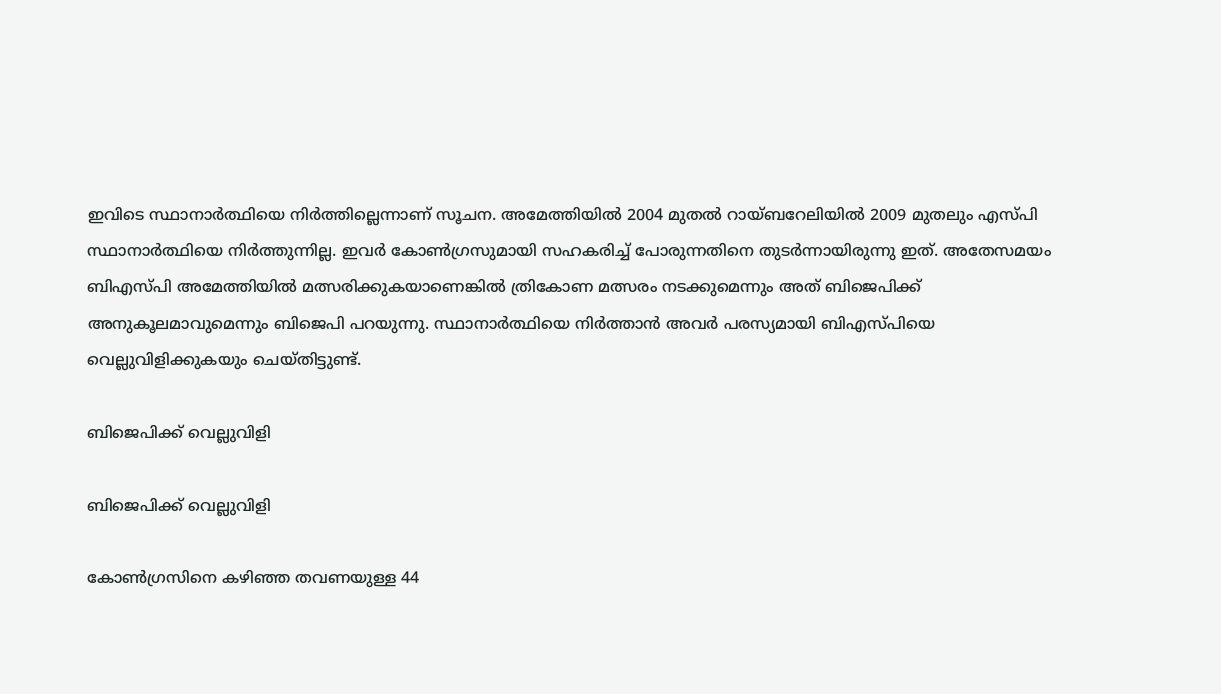ഇവിടെ സ്ഥാനാര്‍ത്ഥിയെ നിര്‍ത്തില്ലെന്നാണ് സൂചന. അമേത്തിയില്‍ 2004 മുതല്‍ റായ്ബറേലിയില്‍ 2009 മുതലും എസ്പി സ്ഥാനാര്‍ത്ഥിയെ നിര്‍ത്തുന്നില്ല. ഇവര്‍ കോണ്‍ഗ്രസുമായി സഹകരിച്ച് പോരുന്നതിനെ തുടര്‍ന്നായിരുന്നു ഇത്. അതേസമയം ബിഎസ്പി അമേത്തിയില്‍ മത്സരിക്കുകയാണെങ്കില്‍ ത്രികോണ മത്സരം നടക്കുമെന്നും അത് ബിജെപിക്ക് അനുകൂലമാവുമെന്നും ബിജെപി പറയുന്നു. സ്ഥാനാര്‍ത്ഥിയെ നിര്‍ത്താന്‍ അവര്‍ പരസ്യമായി ബിഎസ്പിയെ വെല്ലുവിളിക്കുകയും ചെയ്തിട്ടുണ്ട്.

ബിജെപിക്ക് വെല്ലുവിളി

ബിജെപിക്ക് വെല്ലുവിളി

കോണ്‍ഗ്രസിനെ കഴിഞ്ഞ തവണയുള്ള 44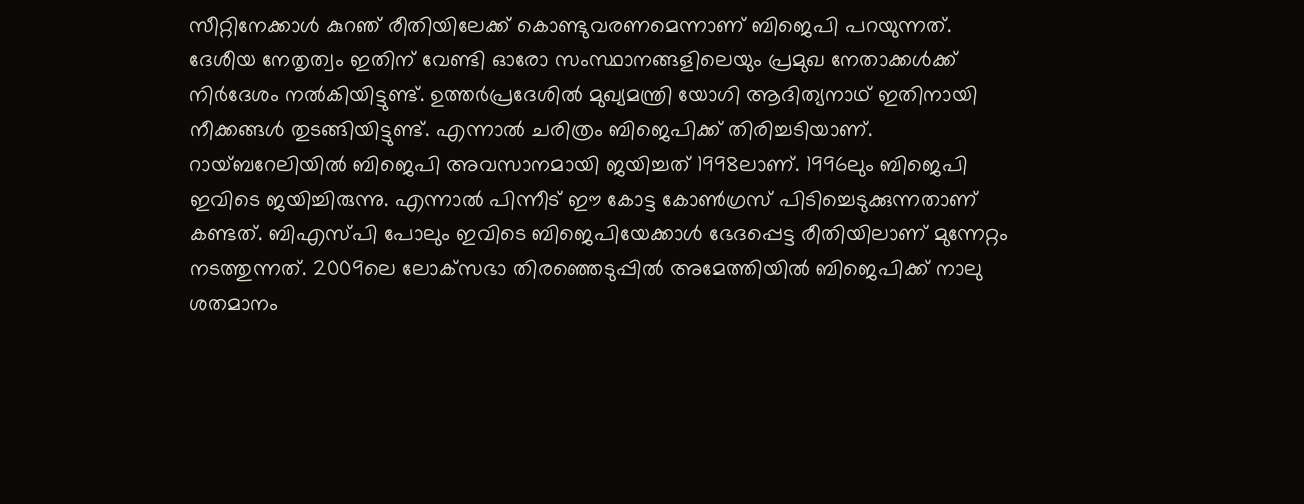സീറ്റിനേക്കാള്‍ കുറഞ് രീതിയിലേക്ക് കൊണ്ടുവരണമെന്നാണ് ബിജെപി പറയുന്നത്. ദേശീയ നേതൃത്വം ഇതിന് വേണ്ടി ഓരോ സംസ്ഥാനങ്ങളിലെയും പ്രമുഖ നേതാക്കള്‍ക്ക് നിര്‍ദേശം നല്‍കിയിട്ടുണ്ട്. ഉത്തര്‍പ്രദേശില്‍ മുഖ്യമന്ത്രി യോഗി ആദിത്യനാഥ് ഇതിനായി നീക്കങ്ങള്‍ തുടങ്ങിയിട്ടുണ്ട്. എന്നാല്‍ ചരിത്രം ബിജെപിക്ക് തിരിച്ചടിയാണ്. റായ്ബറേലിയില്‍ ബിജെപി അവസാനമായി ജയിച്ചത് 1998ലാണ്. 1996ലും ബിജെപി ഇവിടെ ജയിച്ചിരുന്നു. എന്നാല്‍ പിന്നീട് ഈ കോട്ട കോണ്‍ഗ്രസ് പിടിച്ചെടുക്കുന്നതാണ് കണ്ടത്. ബിഎസ്പി പോലും ഇവിടെ ബിജെപിയേക്കാള്‍ ഭേദപ്പെട്ട രീതിയിലാണ് മുന്നേറ്റം നടത്തുന്നത്. 2009ലെ ലോക്‌സഭാ തിരഞ്ഞെടുപ്പില്‍ അമേത്തിയില്‍ ബിജെപിക്ക് നാലു ശതമാനം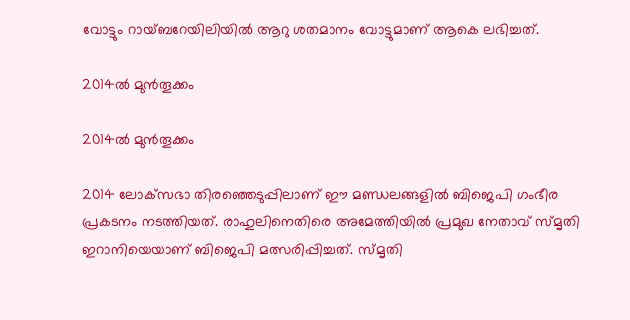വോട്ടും റായ്ബറേയിലിയില്‍ ആറു ശതമാനം വോട്ടുമാണ് ആകെ ലഭിച്ചത്.

2014ല്‍ മുന്‍തൂക്കം

2014ല്‍ മുന്‍തൂക്കം

2014 ലോക്‌സഭാ തിരഞ്ഞെടുപ്പിലാണ് ഈ മണ്ഡലങ്ങളില്‍ ബിജെപി ഗംഭീര പ്രകടനം നടത്തിയത്. രാഹുലിനെതിരെ അമേത്തിയില്‍ പ്രമുഖ നേതാവ് സ്മൃതി ഇറാനിയെയാണ് ബിജെപി മത്സരിപ്പിച്ചത്. സ്മൃതി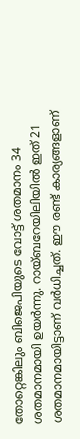തോറ്റെങ്കിലും ബിജെപിയുടെ വോട്ട് ശതമാനം 34 ശതമാനമായി ഉയര്‍ന്നു. റായ്ബറേയിലിയില്‍ ഇത് 21 ശതമാനമായിട്ടാണ് വര്‍ധിച്ചത്. ഈ രണ്ട് കാര്യങ്ങളാണ്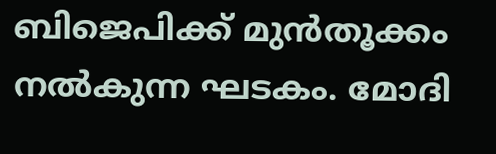ബിജെപിക്ക് മുന്‍തൂക്കം നല്‍കുന്ന ഘടകം. മോദി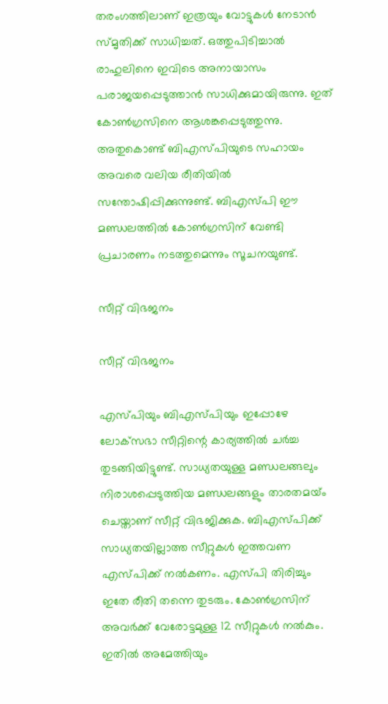തരംഗത്തിലാണ് ഇത്രയും വോട്ടുകള്‍ നേടാന്‍ സ്മൃതിക്ക് സാധിച്ചത്. ഒത്തുപിടിച്ചാല്‍ രാഹുലിനെ ഇവിടെ അനായാസം പരാജയപ്പെടുത്താന്‍ സാധിക്കുമായിരുന്നു. ഇത് കോണ്‍ഗ്രസിനെ ആശങ്കപ്പെടുത്തുന്നു. അതുകൊണ്ട് ബിഎസ്പിയുടെ സഹായം അവരെ വലിയ രീതിയില്‍ സന്തോഷിപ്പിക്കുന്നുണ്ട്. ബിഎസ്പി ഈ മണ്ഡലത്തില്‍ കോണ്‍ഗ്രസിന് വേണ്ടി പ്രചാരണം നടത്തുമെന്നും സൂചനയുണ്ട്.

സീറ്റ് വിഭജനം

സീറ്റ് വിഭജനം

എസ്പിയും ബിഎസ്പിയും ഇപ്പോഴേ ലോക്‌സഭാ സീറ്റിന്റെ കാര്യത്തില്‍ ചര്‍ച്ച തുടങ്ങിയിട്ടുണ്ട്. സാധ്യതയുള്ള മണ്ഡലങ്ങലും നിരാശപ്പെടുത്തിയ മണ്ഡലങ്ങളും താരതമയ്ം ചെയ്താണ് സീറ്റ് വിഭജിക്കുക. ബിഎസ്പിക്ക് സാധ്യതയില്ലാത്ത സീറ്റുകള്‍ ഇത്തവണ എസ്പിക്ക് നല്‍കണം. എസ്പി തിരിച്ചും ഇതേ രീതി തന്നെ തുടരും. കോണ്‍ഗ്രസിന് അവര്‍ക്ക് വേരോട്ടമുള്ള 12 സീറ്റുകള്‍ നല്‍കും. ഇതില്‍ അമേത്തിയും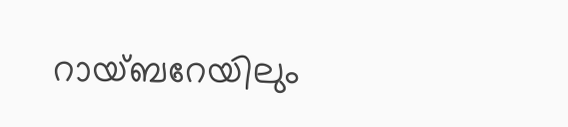റായ്ബറേയിലും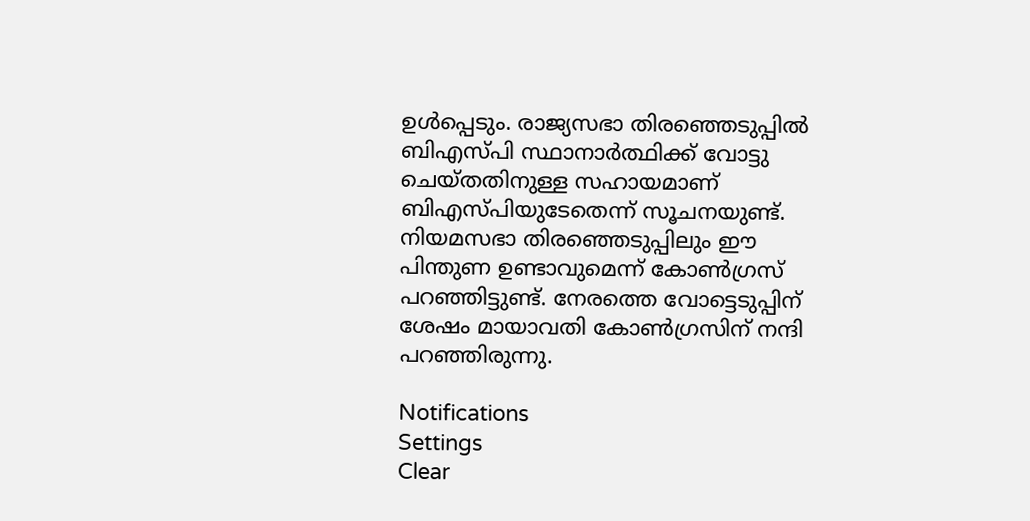ഉള്‍പ്പെടും. രാജ്യസഭാ തിരഞ്ഞെടുപ്പില്‍ ബിഎസ്പി സ്ഥാനാര്‍ത്ഥിക്ക് വോട്ടു ചെയ്തതിനുള്ള സഹായമാണ് ബിഎസ്പിയുടേതെന്ന് സൂചനയുണ്ട്. നിയമസഭാ തിരഞ്ഞെടുപ്പിലും ഈ പിന്തുണ ഉണ്ടാവുമെന്ന് കോണ്‍ഗ്രസ് പറഞ്ഞിട്ടുണ്ട്. നേരത്തെ വോട്ടെടുപ്പിന് ശേഷം മായാവതി കോണ്‍ഗ്രസിന് നന്ദി പറഞ്ഞിരുന്നു.

Notifications
Settings
Clear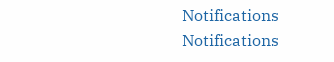Notifications
Notifications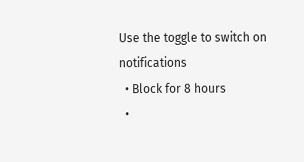Use the toggle to switch on notifications
  • Block for 8 hours
  •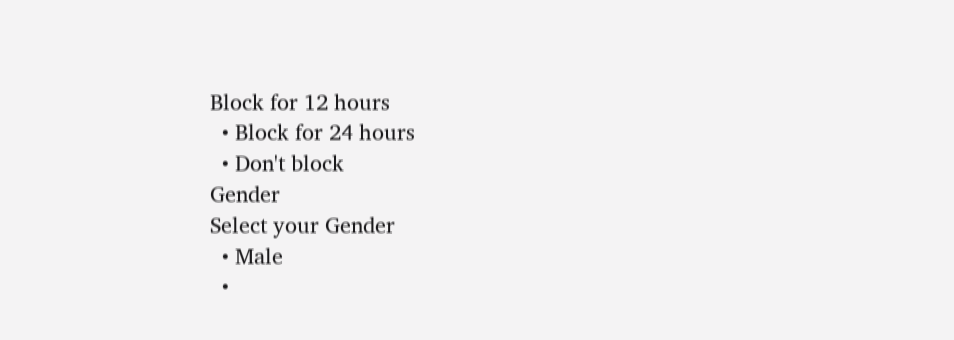Block for 12 hours
  • Block for 24 hours
  • Don't block
Gender
Select your Gender
  • Male
  •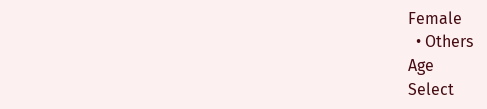Female
  • Others
Age
Select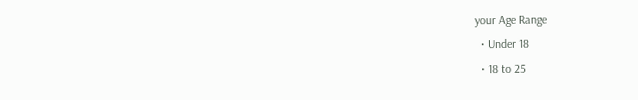your Age Range
  • Under 18
  • 18 to 25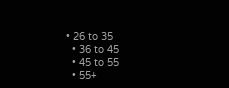• 26 to 35
  • 36 to 45
  • 45 to 55
  • 55+